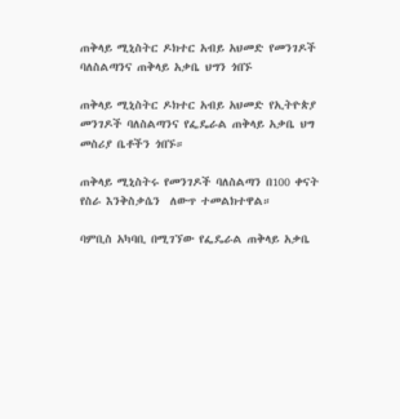ጠቅላይ ሚኒስትር ዶክተር አብይ አህመድ የመንገዶች ባለስልጣንና ጠቅላይ አቃቤ ህግን ጎበኙ

ጠቅላይ ሚኒስትር ዶክተር አብይ አህመድ የኢትዮጵያ መንገዶች ባለስልጣንና የፌዴራል ጠቅላይ አቃቤ ህግ መስሪያ ቤቶችን ጎበኙ።

ጠቅላይ ሚኒስትሩ የመንገዶች ባለስልጣን በ100 ቀናት የስራ እንቅስቃሴን  ለውጥ ተመልክተዋል።

ባምቢስ አካባቢ በሚገኘው የፌዴራል ጠቅላይ አቃቤ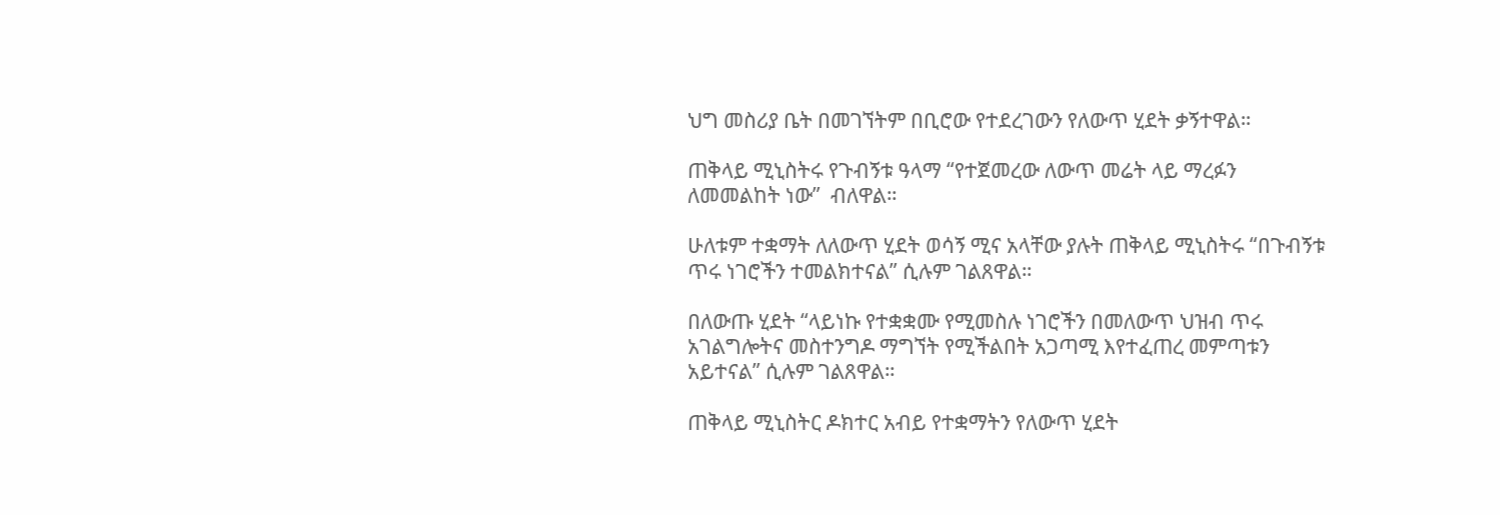ህግ መስሪያ ቤት በመገኘትም በቢሮው የተደረገውን የለውጥ ሂደት ቃኝተዋል።

ጠቅላይ ሚኒስትሩ የጉብኝቱ ዓላማ “የተጀመረው ለውጥ መሬት ላይ ማረፉን ለመመልከት ነው”  ብለዋል።

ሁለቱም ተቋማት ለለውጥ ሂደት ወሳኝ ሚና አላቸው ያሉት ጠቅላይ ሚኒስትሩ “በጉብኝቱ ጥሩ ነገሮችን ተመልክተናል” ሲሉም ገልጸዋል።

በለውጡ ሂደት “ላይነኩ የተቋቋሙ የሚመስሉ ነገሮችን በመለውጥ ህዝብ ጥሩ አገልግሎትና መስተንግዶ ማግኘት የሚችልበት አጋጣሚ እየተፈጠረ መምጣቱን አይተናል” ሲሉም ገልጸዋል።

ጠቅላይ ሚኒስትር ዶክተር አብይ የተቋማትን የለውጥ ሂደት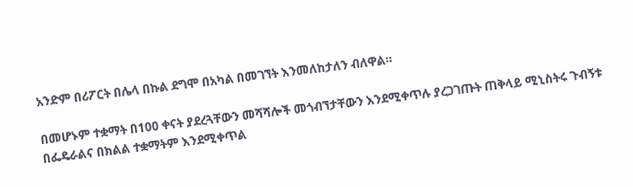አንድም በሪፖርት በሌላ በኩል ደግሞ በአካል በመገኘት እንመለከታለን ብለዋል።

በመሆኑም ተቋማት በ100 ቀናት ያደረጓቸውን መሻሻሎች መጎብኘታቸውን እንደሚቀጥሉ ያረጋገጡት ጠቅላይ ሚኒስትሩ ጉብኝቱ በፌዴራልና በክልል ተቋማትም እንደሚቀጥል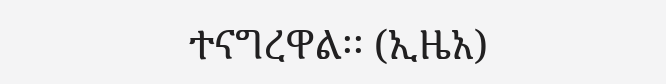ተናግረዋል፡፡ (ኢዜአ)